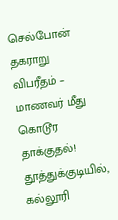செல்போன் தகராறு விபரீதம் – மாணவர் மீது கொடூர தாக்குதல்!
தூத்துக்குடியில், கல்லூரி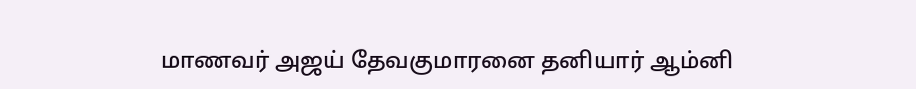மாணவர் அஜய் தேவகுமாரனை தனியார் ஆம்னி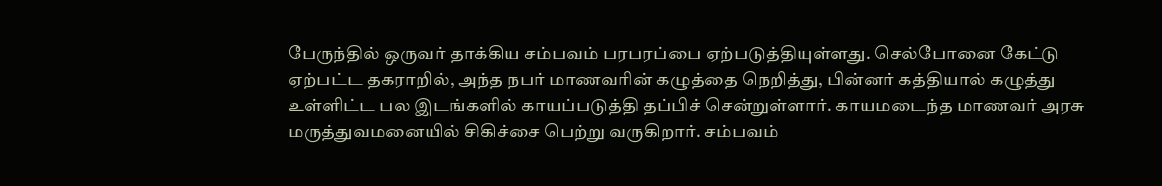பேருந்தில் ஒருவர் தாக்கிய சம்பவம் பரபரப்பை ஏற்படுத்தியுள்ளது. செல்போனை கேட்டு ஏற்பட்ட தகராறில், அந்த நபர் மாணவரின் கழுத்தை நெறித்து, பின்னர் கத்தியால் கழுத்து உள்ளிட்ட பல இடங்களில் காயப்படுத்தி தப்பிச் சென்றுள்ளார். காயமடைந்த மாணவர் அரசு மருத்துவமனையில் சிகிச்சை பெற்று வருகிறார். சம்பவம்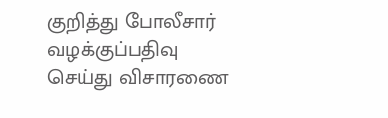குறித்து போலீசார் வழக்குப்பதிவு செய்து விசாரணை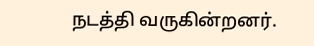நடத்தி வருகின்றனர்.